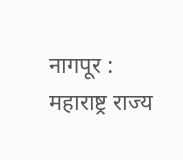नागपूर : महाराष्ट्र राज्य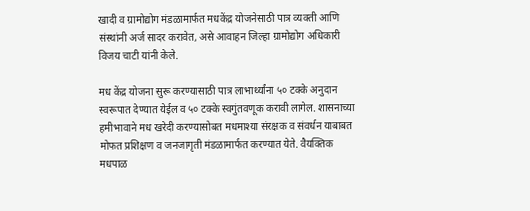खादी व ग्रामोद्योग मंडळामार्फत मधकेंद्र योजनेसाठी पात्र व्यक्ती आणि संस्थांनी अर्ज सादर करावेत, असे आवाहन जिल्हा ग्रामोद्योग अधिकारी विजय चाटी यांनी केले.

मध केंद्र योजना सुरू करण्यासाठी पात्र लाभार्थ्यांना ५० टक्के अनुदान स्वरूपात देण्यात येईल व ५० टक्के स्वगुंतवणूक करावी लागेल. शासनाच्या हमीभावाने मध खरेदी करण्यासोबत मधमाश्या संरक्षक व संवर्धन याबाबत मोफत प्रशिक्षण व जनजागृती मंडळामार्फत करण्यात येते. वैयक्तिक मधपाळ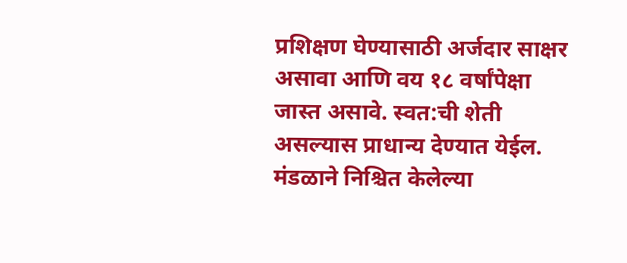प्रशिक्षण घेण्यासाठी अर्जदार साक्षर असावा आणि वय १८ वर्षांपेक्षा जास्त असावे. स्वत:ची शेती असल्यास प्राधान्य देण्यात येईल. मंडळाने निश्चित केलेल्या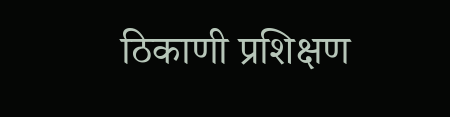ठिकाणी प्रशिक्षण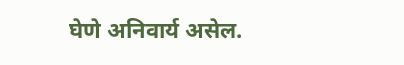घेणे अनिवार्य असेल.